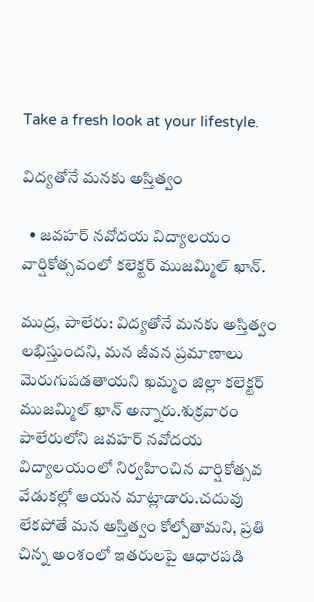Take a fresh look at your lifestyle.

విద్యతోనే మనకు అస్తిత్వం

  • జవహర్ నవోదయ విద్యాలయం వార్షికోత్సవంలో కలెక్టర్ ముజమ్మిల్ ఖాన్.

ముద్ర, పాలేరు: విద్యతోనే మనకు అస్తిత్వం లభిస్తుందని, మన జీవన ప్రమాణాలు మెరుగుపడతాయని ఖమ్మం జిల్లా కలెక్టర్ ముజమ్మిల్ ఖాన్ అన్నారు.శుక్రవారం పాలేరులోని జవహర్ నవోదయ విద్యాలయంలో నిర్వహించిన వార్షికోత్సవ వేడుకల్లో ఆయన మాట్లాడారు.చదువు లేకపోతే మన అస్తిత్వం కోల్పోతామని, ప్రతి చిన్న అంశంలో ఇతరులపై ఆధారపడి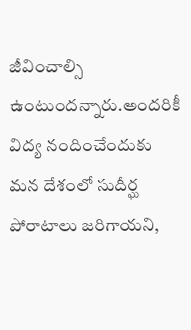జీవించాల్సి ఉంటుందన్నారు.అందరికీ విద్య నందించేందుకు మన దేశంలో సుదీర్ఘ పోరాటాలు జరిగాయని,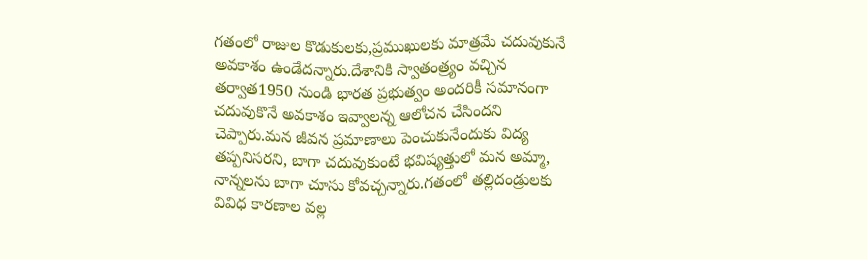గతంలో రాజుల కొడుకులకు,ప్రముఖులకు మాత్రమే చదువుకునే అవకాశం ఉండేదన్నారు.దేశానికి స్వాతంత్ర్యం వచ్చిన తర్వాత1950 నుండి భారత ప్రభుత్వం అందరికీ సమానంగా చదువుకొనే అవకాశం ఇవ్వాలన్న ఆలోచన చేసిందని చెప్పారు.మన జీవన ప్రమాణాలు పెంచుకునేందుకు విద్య తప్పనిసరని, బాగా చదువుకుంటే భవిష్యత్తులో మన అమ్మా, నాన్నలను బాగా చూసు కోవచ్చన్నారు.గతంలో తల్లిదండ్రులకు వివిధ కారణాల వల్ల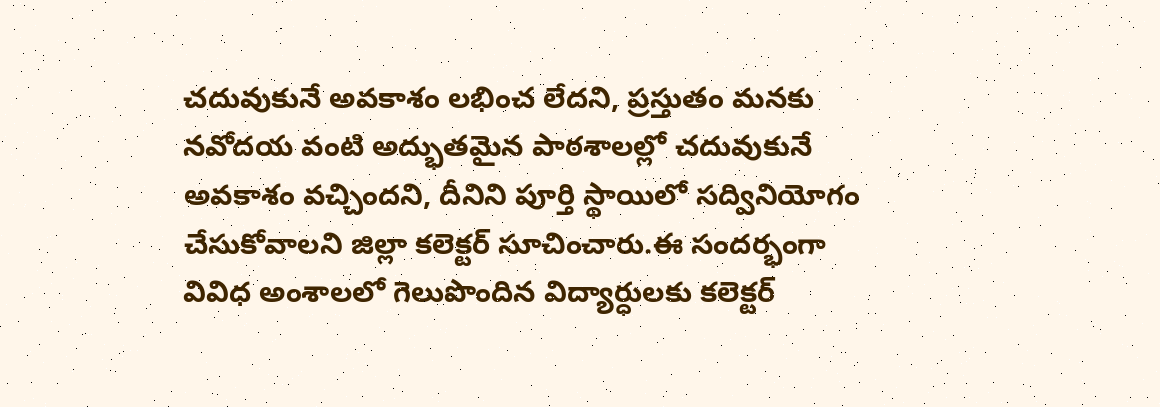చదువుకునే అవకాశం లభించ లేదని, ప్రస్తుతం మనకు నవోదయ వంటి అద్భుతమైన పాఠశాలల్లో చదువుకునే అవకాశం వచ్చిందని, దీనిని పూర్తి స్థాయిలో సద్వినియోగం చేసుకోవాలని జిల్లా కలెక్టర్ సూచించారు.ఈ సందర్భంగా వివిధ అంశాలలో గెలుపొందిన విద్యార్ధులకు కలెక్టర్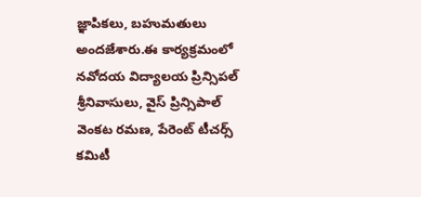జ్ఞాపికలు, బహుమతులు అందజేశారు.ఈ కార్యక్రమంలో నవోదయ విద్యాలయ ప్రిన్సిపల్ శ్రీనివాసులు, వైస్ ప్రిన్సిపాల్ వెంకట రమణ, పేరెంట్ టీచర్స్ కమిటీ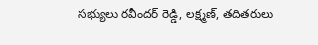సభ్యులు రవీందర్ రెడ్డి, లక్ష్మణ్, తదితరులు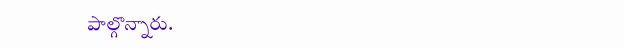పాల్గొన్నారు.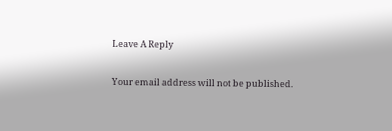Leave A Reply

Your email address will not be published.